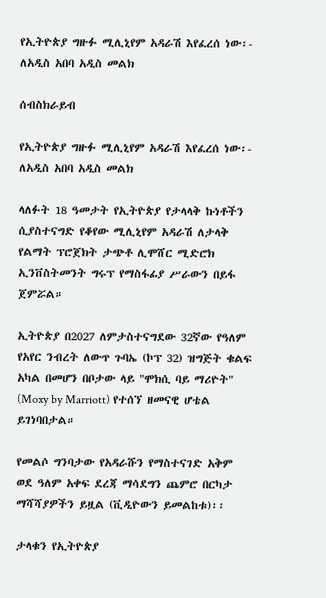የኢትዮጵያ ግዙፉ ሚሊኒየም አዳራሽ እየፈረሰ ነው፡- ለአዲስ አበባ አዲስ መልክ

ሰብስክራይብ

የኢትዮጵያ ግዙፉ ሚሊኒየም አዳራሽ እየፈረሰ ነው፡- ለአዲስ አበባ አዲስ መልክ

ላለፉት 18 ዓመታት የኢትዮጵያ የታላላቅ ኩነቶችን ሲያስተናግድ የቆየው ሚሊኒየም አዳራሽ ለታላቅ የልማት ፕሮጀክት ታጭቶ ሊሞሸር ሚድሮክ ኢንቨስትመንት ግሩፕ የማስፋፊያ ሥራውን በይፋ ጀምሯል።

ኢትዮጵያ በ2027 ለምታስተናግደው 32ኛው የዓለም የአየር ንብረት ለውጥ ጉባኤ (ኮፕ 32) ዝግጅት ቁልፍ አካል በመሆን በቦታው ላይ "ሞክሲ ባይ ማሪዮት" (Moxy by Marriott) የተሰኘ ዘመናዊ ሆቴል ይገነባበታል።

የመልሶ ግንባታው የአዳራሹን የማስተናገድ አቅም ወደ ዓለም አቀፍ ደረጃ ማሳደግን ጨምሮ በርካታ ማሻሻያዎችን ይዟል (ቪዲዮውን ይመልከቱ)፡፡

ታላቁን የኢትዮጵያ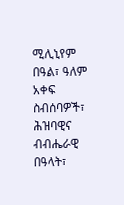ሚሊኒየም በዓል፣ ዓለም አቀፍ ስብሰባዎች፣ ሕዝባዊና ብብሔራዊ በዓላት፣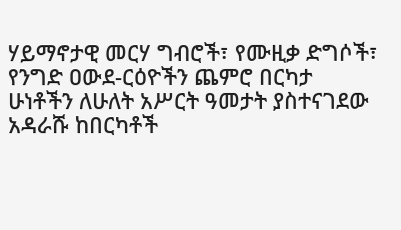ሃይማኖታዊ መርሃ ግብሮች፣ የሙዚቃ ድግሶች፣ የንግድ ዐውደ-ርዕዮችን ጨምሮ በርካታ ሁነቶችን ለሁለት አሥርት ዓመታት ያስተናገደው አዳራሹ ከበርካቶች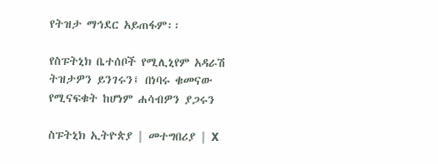የትዝታ ማኅደር አይጠፋም፡፡

የስፑትኒክ ቤተሰቦች የሚሊኒየም አዳራሽ ትዝታዎን ይንገሩን፤ በነባሩ ቁመናው የሚናፍቁት ከሆነም ሐሳብዎን ያጋሩን

ስፑትኒክ ኢትዮጵያ | መተግበሪያ | X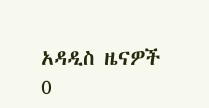አዳዲስ ዜናዎች
0